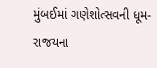મુંબઈમાં ગણેશોત્સવની ધૂમ- રાજયના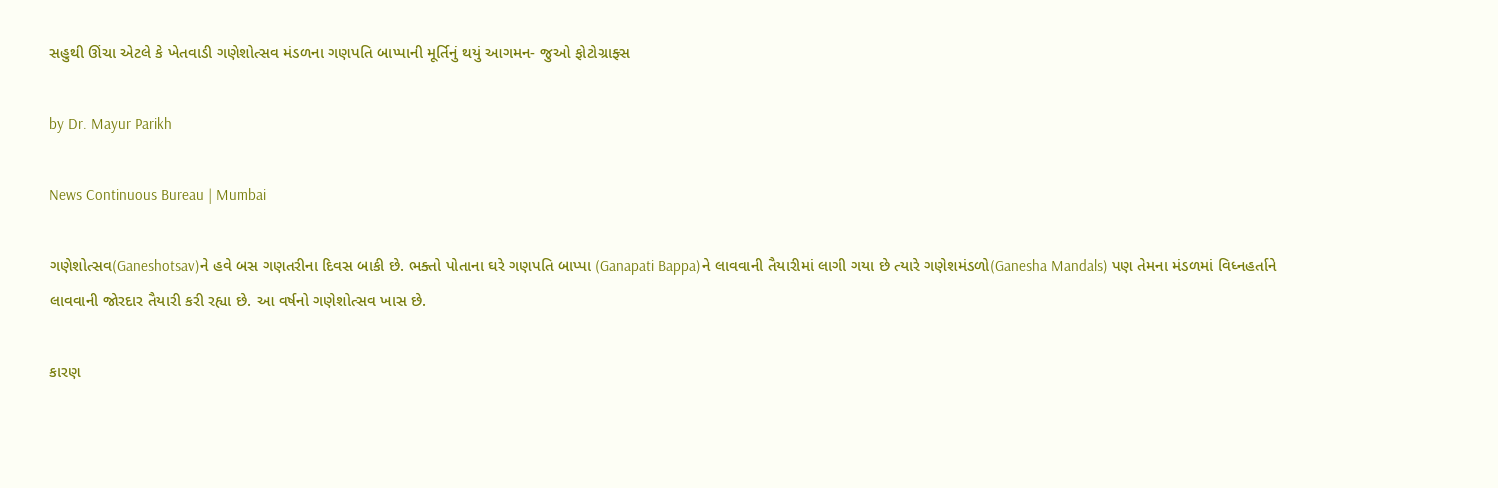સહુથી ઊંચા એટલે કે ખેતવાડી ગણેશોત્સવ મંડળના ગણપતિ બાપ્પાની મૂર્તિનું થયું આગમન- જુઓ ફોટોગ્રાફ્સ

by Dr. Mayur Parikh

News Continuous Bureau | Mumbai

ગણેશોત્સવ(Ganeshotsav)ને હવે બસ ગણતરીના દિવસ બાકી છે. ભક્તો પોતાના ઘરે ગણપતિ બાપ્પા (Ganapati Bappa)ને લાવવાની તૈયારીમાં લાગી ગયા છે ત્યારે ગણેશમંડળો(Ganesha Mandals) પણ તેમના મંડળમાં વિધ્નહર્તાને લાવવાની જોરદાર તૈયારી કરી રહ્યા છે. આ વર્ષનો ગણેશોત્સવ ખાસ છે.

કારણ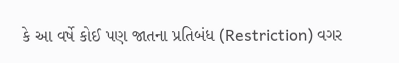કે આ વર્ષે કોઈ પણ જાતના પ્રતિબંધ (Restriction) વગર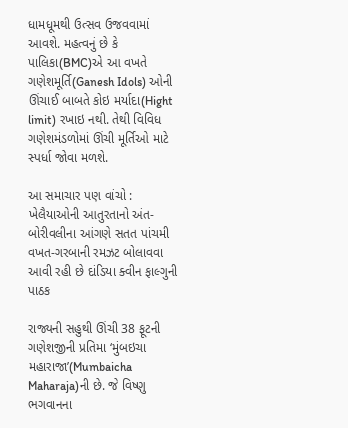ધામધૂમથી ઉત્સવ ઉજવવામાં આવશે. મહત્વનું છે કે પાલિકા(BMC)એ આ વખતે ગણેશમૂર્તિ(Ganesh Idols) ઓની ઊંચાઈ બાબતે કોઇ મર્યાદા(Hight limit) રખાઇ નથી. તેથી વિવિધ ગણેશમંડળોમાં ઊંચી મૂર્તિઓ માટે સ્પર્ધા જોવા મળશે.

આ સમાચાર પણ વાંચો : ખેલૈયાઓની આતુરતાનો અંત- બોરીવલીના આંગણે સતત પાંચમી વખત-ગરબાની રમઝટ બોલાવવા આવી રહી છે દાંડિયા ક્વીન ફાલ્ગુની પાઠક

રાજ્યની સહુથી ઊંચી 38 ફૂટની ગણેશજીની પ્રતિમા ‘મુંબઇચા મહારાજા’(Mumbaicha Maharaja)ની છે. જે વિષ્ણુ ભગવાનના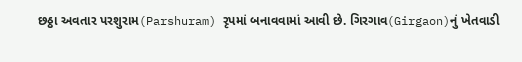છઠ્ઠા અવતાર પરશુરામ(Parshuram) રૃપમાં બનાવવામાં આવી છે. ગિરગાવ(Girgaon)નું ખેતવાડી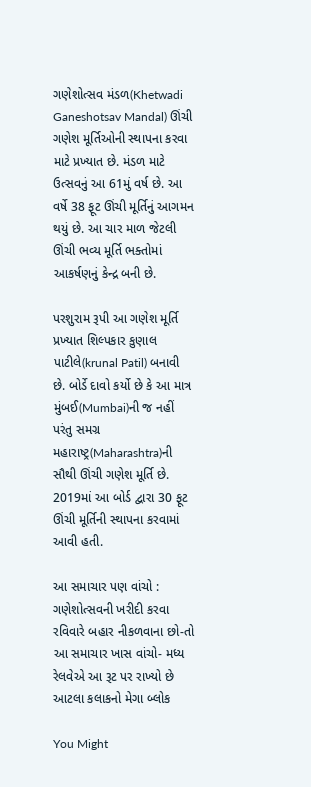ગણેશોત્સવ મંડળ(Khetwadi Ganeshotsav Mandal) ઊંચી ગણેશ મૂર્તિઓની સ્થાપના કરવા માટે પ્રખ્યાત છે. મંડળ માટે ઉત્સવનું આ 61મું વર્ષ છે. આ વર્ષે 38 ફૂટ ઊંચી મૂર્તિનું આગમન થયું છે. આ ચાર માળ જેટલી ઊંચી ભવ્ય મૂર્તિ ભક્તોમાં આકર્ષણનું કેન્દ્ર બની છે.

પરશુરામ રૂપી આ ગણેશ મૂર્તિ પ્રખ્યાત શિલ્પકાર કુણાલ પાટીલે(krunal Patil) બનાવી છે. બોર્ડે દાવો કર્યો છે કે આ માત્ર મુંબઈ(Mumbai)ની જ નહીં પરંતુ સમગ્ર મહારાષ્ટ્ર(Maharashtra)ની સૌથી ઊંચી ગણેશ મૂર્તિ છે. 2019માં આ બોર્ડ દ્વારા 30 ફૂટ ઊંચી મૂર્તિની સ્થાપના કરવામાં આવી હતી.

આ સમાચાર પણ વાંચો : ગણેશોત્સવની ખરીદી કરવા રવિવારે બહાર નીકળવાના છો-તો આ સમાચાર ખાસ વાંચો- મધ્ય રેલવેએ આ રૂટ પર રાખ્યો છે આટલા કલાકનો મેગા બ્લોક

You Might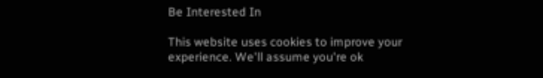Be Interested In

This website uses cookies to improve your experience. We'll assume you're ok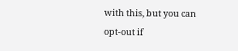with this, but you can opt-out if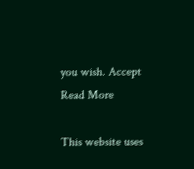you wish. Accept Read More

This website uses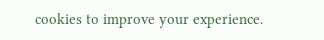cookies to improve your experience.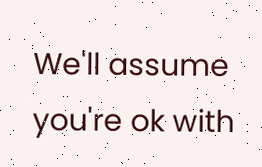We'll assume you're ok with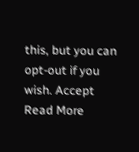this, but you can opt-out if you wish. Accept Read More